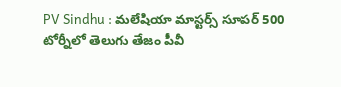PV Sindhu : మలేషియా మాస్టర్స్ సూపర్ 500 టోర్నీలో తెలుగు తేజం పీవీ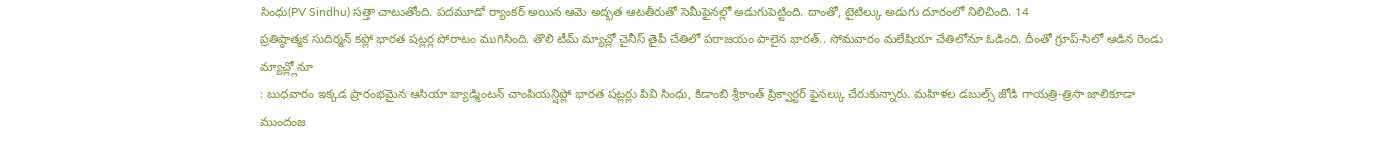సింధు(PV Sindhu) సత్తా చాటుతోంది. పదమూడో ర్యాంకర్ అయిన ఆమె అద్భత ఆటతీరుతో సెమీఫైనల్లో అడుగుపెట్టింది. దాంతో, టైటిల్కు అడుగు దూరంలో నిలిచింది. 14
ప్రతిష్ఠాత్మక సుదిర్మన్ కప్లో భారత షట్లర్ల పోరాటం ముగిసింది. తొలి టీమ్ మ్యాచ్లో చైనీస్ తైపీ చేతిలో పరాజయం పాలైన భారత్.. సోమవారం మలేషియా చేతిలోనూ ఓడింది. దీంతో గ్రూప్-సిలో ఆడిన రెండు మ్యాచ్ల్లోనూ
: బుధవారం ఇక్కడ ప్రారంభమైన ఆసియా బ్యాడ్మింటన్ చాంపియన్షిప్లో భారత షట్లర్లు పివి సింధు, కిడాంబి శ్రీకాంత్ ప్రిక్వార్టర్ ఫైనల్కు చేరుకున్నారు. మహిళల డబుల్స్ జోడి గాయత్రి-త్రిసా జాలికూడా ముందంజ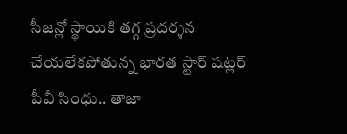సీజన్లో స్థాయికి తగ్గ ప్రదర్శన చేయలేకపోతున్న భారత స్టార్ షట్లర్ పీవీ సింధు.. తాజా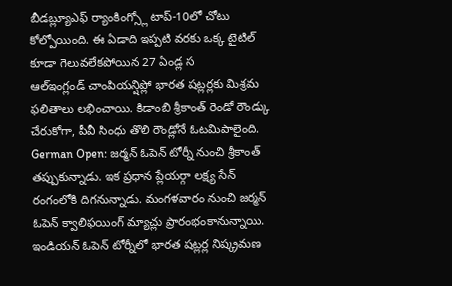బీడబ్ల్యూఎఫ్ ర్యాంకింగ్స్లో టాప్-10లో చోటు కోల్పోయింది. ఈ ఏడాది ఇప్పటి వరకు ఒక్క టైటిల్ కూడా గెలువలేకపోయిన 27 ఏండ్ల స
ఆల్ఇంగ్లండ్ చాంపియన్షిప్లో భారత షట్లర్లకు మిశ్రమ ఫలితాలు లభించాయి. కిడాంబి శ్రీకాంత్ రెండో రౌండ్కు చేరుకోగా, పీవీ సింధు తొలి రౌండ్లోనే ఓటమిపాలైంది.
German Open: జర్మన్ ఓపెన్ టోర్నీ నుంచి శ్రీకాంత్ తప్పుకున్నాడు. ఇక ప్రధాన ప్లేయర్గా లక్ష్య సేన్ రంగంలోకి దిగనున్నాడు. మంగళవారం నుంచి జర్మన్ ఓపెన్ క్వాలిఫయింగ్ మ్యాచ్లు ప్రారంభంకానున్నాయి.
ఇండియన్ ఓపెన్ టోర్నీలో భారత షట్లర్ల నిష్క్రమణ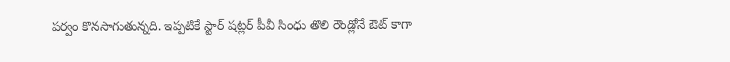పర్వం కొనసాగుతున్నది. ఇప్పటికే స్టార్ షట్లర్ పీవీ సింధు తొలి రౌండ్లోనే ఔట్ కాగా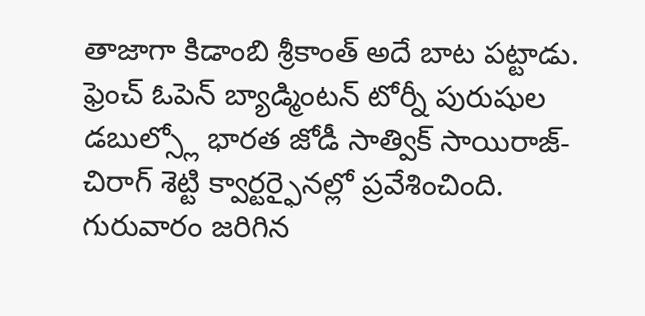తాజాగా కిడాంబి శ్రీకాంత్ అదే బాట పట్టాడు.
ఫ్రెంచ్ ఓపెన్ బ్యాడ్మింటన్ టోర్నీ పురుషుల డబుల్స్లో భారత జోడీ సాత్విక్ సాయిరాజ్-చిరాగ్ శెట్టి క్వార్టర్ఫైనల్లో ప్రవేశించింది. గురువారం జరిగిన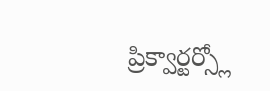ప్రిక్వార్టర్స్లో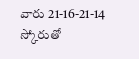వారు 21-16-21-14 స్కోరుతో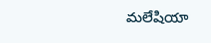మలేషియా